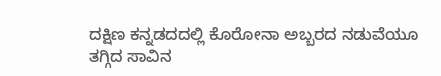ದಕ್ಷಿಣ ಕನ್ನಡದದಲ್ಲಿ ಕೊರೋನಾ ಅಬ್ಬರದ ನಡುವೆಯೂ ತಗ್ಗಿದ ಸಾವಿನ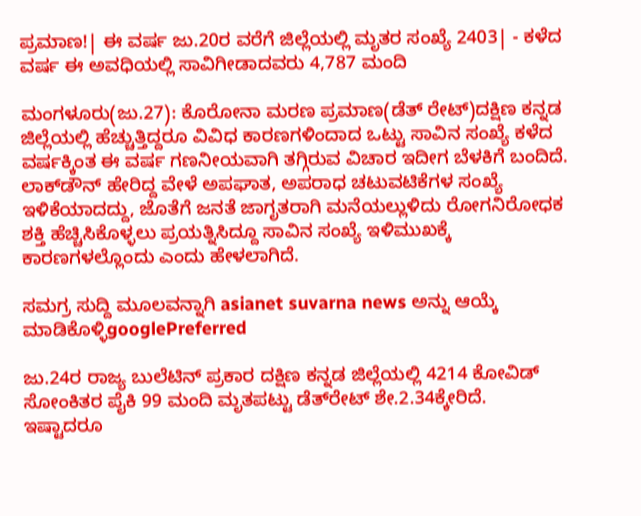ಪ್ರಮಾಣ!| ಈ ವರ್ಷ ಜು.20ರ ವರೆಗೆ ಜಿಲ್ಲೆಯಲ್ಲಿ ಮೃತರ ಸಂಖ್ಯೆ 2403| - ಕಳೆದ ವರ್ಷ ಈ ಅವಧಿಯಲ್ಲಿ ಸಾವಿಗೀಡಾದವರು 4,787 ಮಂದಿ

ಮಂಗಳೂರು(ಜು.27): ಕೊರೋನಾ ಮರಣ ಪ್ರಮಾಣ(ಡೆತ್‌ ರೇಟ್‌)ದಕ್ಷಿಣ ಕನ್ನಡ ಜಿಲ್ಲೆಯಲ್ಲಿ ಹೆಚ್ಚುತ್ತಿದ್ದರೂ ವಿವಿಧ ಕಾರಣಗಳಿಂದಾದ ಒಟ್ಟು ಸಾವಿನ ಸಂಖ್ಯೆ ಕಳೆದ ವರ್ಷಕ್ಕಿಂತ ಈ ವರ್ಷ ಗಣನೀಯವಾಗಿ ತಗ್ಗಿರುವ ವಿಚಾರ ಇದೀಗ ಬೆಳಕಿಗೆ ಬಂದಿದೆ. ಲಾಕ್‌ಡೌನ್‌ ಹೇರಿದ್ದ ವೇಳೆ ಅಪಘಾತ, ಅಪರಾಧ ಚಟುವಟಿಕೆಗಳ ಸಂಖ್ಯೆ ಇಳಿಕೆಯಾದದ್ದು, ಜೊತೆಗೆ ಜನತೆ ಜಾಗೃತರಾಗಿ ಮನೆಯಲ್ಲುಳಿದು ರೋಗನಿರೋಧಕ ಶಕ್ತಿ ಹೆಚ್ಚಿಸಿಕೊಳ್ಳಲು ಪ್ರಯತ್ನಿಸಿದ್ದೂ ಸಾವಿನ ಸಂಖ್ಯೆ ಇಳಿಮುಖಕ್ಕೆ ಕಾರಣಗಳಲ್ಲೊಂದು ಎಂದು ಹೇಳಲಾಗಿದೆ.

ಸಮಗ್ರ ಸುದ್ದಿ ಮೂಲವನ್ನಾಗಿ asianet suvarna news ಅನ್ನು ಆಯ್ಕೆ ಮಾಡಿಕೊಳ್ಳಿgooglePreferred

ಜು.24ರ ರಾಜ್ಯ ಬುಲೆಟಿನ್‌ ಪ್ರಕಾರ ದಕ್ಷಿಣ ಕನ್ನಡ ಜಿಲ್ಲೆಯಲ್ಲಿ 4214 ಕೋವಿಡ್‌ ಸೋಂಕಿತರ ಪೈಕಿ 99 ಮಂದಿ ಮೃತಪಟ್ಟು ಡೆತ್‌ರೇಟ್‌ ಶೇ.2.34ಕ್ಕೇರಿದೆ. ಇಷ್ಟಾದರೂ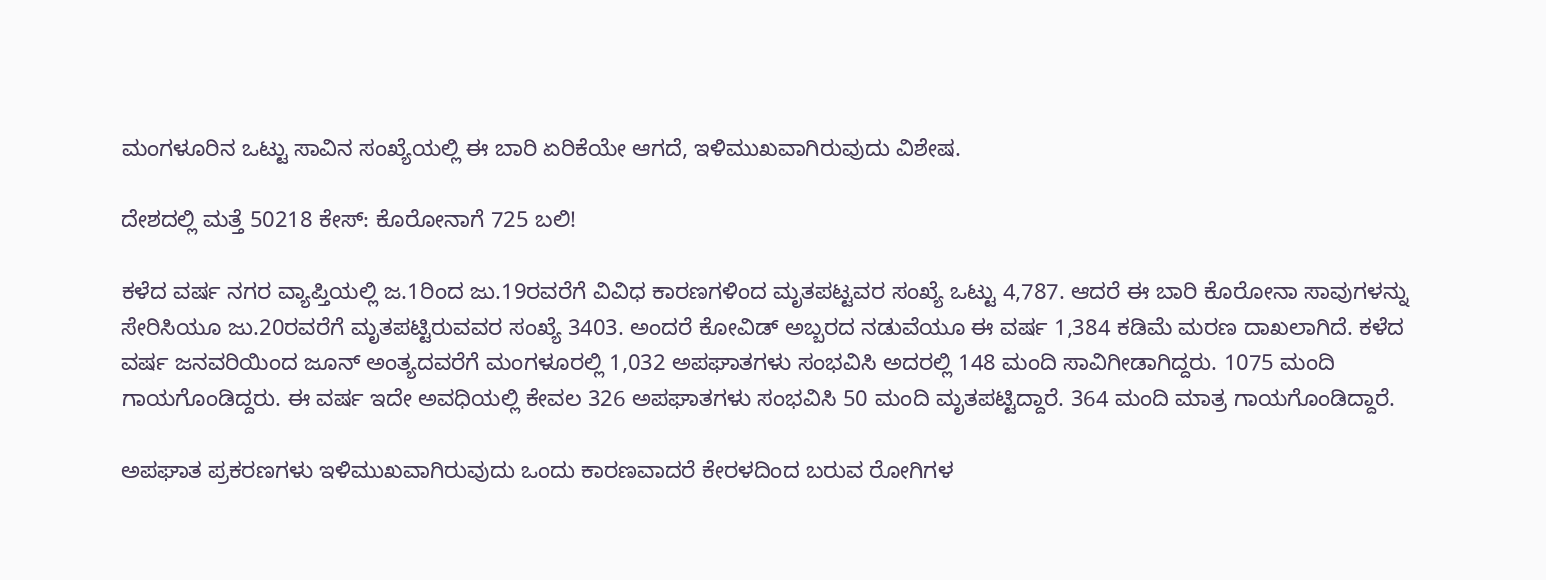ಮಂಗಳೂರಿನ ಒಟ್ಟು ಸಾವಿನ ಸಂಖ್ಯೆಯಲ್ಲಿ ಈ ಬಾರಿ ಏರಿಕೆಯೇ ಆಗದೆ, ಇಳಿಮುಖವಾಗಿರುವುದು ವಿಶೇಷ.

ದೇಶದಲ್ಲಿ ಮತ್ತೆ 50218 ಕೇಸ್‌: ಕೊರೋನಾಗೆ 725 ಬಲಿ!

ಕಳೆದ ವರ್ಷ ನಗರ ವ್ಯಾಪ್ತಿಯಲ್ಲಿ ಜ.1ರಿಂದ ಜು.19ರವರೆಗೆ ವಿವಿಧ ಕಾರಣಗಳಿಂದ ಮೃತಪಟ್ಟವರ ಸಂಖ್ಯೆ ಒಟ್ಟು 4,787. ಆದರೆ ಈ ಬಾರಿ ಕೊರೋನಾ ಸಾವುಗಳನ್ನು ಸೇರಿಸಿಯೂ ಜು.20ರವರೆಗೆ ಮೃತಪಟ್ಟಿರುವವರ ಸಂಖ್ಯೆ 3403. ಅಂದರೆ ಕೋವಿಡ್‌ ಅಬ್ಬರದ ನಡುವೆಯೂ ಈ ವರ್ಷ 1,384 ಕಡಿಮೆ ಮರಣ ದಾಖಲಾಗಿದೆ. ಕಳೆದ ವರ್ಷ ಜನವರಿಯಿಂದ ಜೂನ್‌ ಅಂತ್ಯದವರೆಗೆ ಮಂಗಳೂರಲ್ಲಿ 1,032 ಅಪಘಾತಗಳು ಸಂಭವಿಸಿ ಅದರಲ್ಲಿ 148 ಮಂದಿ ಸಾವಿಗೀಡಾಗಿದ್ದರು. 1075 ಮಂದಿ ಗಾಯಗೊಂಡಿದ್ದರು. ಈ ವರ್ಷ ಇದೇ ಅವಧಿಯಲ್ಲಿ ಕೇವಲ 326 ಅಪಘಾತಗಳು ಸಂಭವಿಸಿ 50 ಮಂದಿ ಮೃತಪಟ್ಟಿದ್ದಾರೆ. 364 ಮಂದಿ ಮಾತ್ರ ಗಾಯಗೊಂಡಿದ್ದಾರೆ.

ಅಪಘಾತ ಪ್ರಕರಣಗಳು ಇಳಿಮುಖವಾಗಿರುವುದು ಒಂದು ಕಾರಣವಾದರೆ ಕೇರಳದಿಂದ ಬರುವ ರೋಗಿಗಳ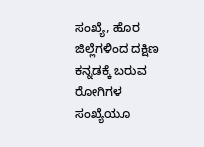ಸಂಖ್ಯೆ, ಹೊರ ಜಿಲ್ಲೆಗಳಿಂದ ದಕ್ಷಿಣ ಕನ್ನಡಕ್ಕೆ ಬರುವ ರೋಗಿಗಳ ಸಂಖ್ಯೆಯೂ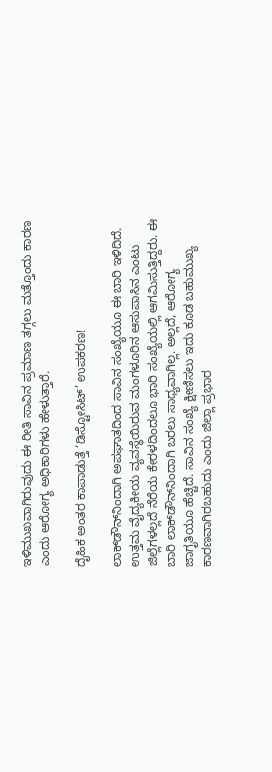ಇಳಿಮುಖವಾಗಿರುವುದು ಈ ರೀತಿ ಸಾವಿನ ಪ್ರಮಾಣ ತಗ್ಗಲು ಮತ್ತೊಂದು ಕಾರಣ ಎಂದು ಆರೋಗ್ಯ ಅಧಿಕಾರಿಗಳು ಹೇಳುತ್ತಾರೆ.

ದೈಹಿಕ ಅಂತರ ಕಾಪಾಡುತ್ತೆ ‘ಡಿಸ್ಟೋಸಿಟ್‌’ ಉಪಕರಣ!

ಲಾಕ್‌ಡೌನ್‌ನಿಂದಾಗಿ ಅಪಘಾತದಿಂದ ಸಾವಿನ ಸಂಖ್ಯೆಯೂ ಈ ಬಾರಿ ಇಳಿದಿದೆ. ಉತ್ತಮ ವೈದ್ಯಕೀಯ ವ್ಯವಸ್ಥೆಯಿರುವ ಮಂಗಳೂರಿನ ಆಸುಪಾಸಿನ ಎಂಟು ಜಿಲ್ಲೆಗಳಲ್ಲದೆ ನೆರೆಯ ಕೇರಳದಿಂದಲೂ ಭಾರಿ ಸಂಖ್ಯೆಯಲ್ಲಿ ಆಗಮಿಸುತ್ತಿದ್ದರು. ಈ ಬಾರಿ ಲಾಕ್‌ಡೌನ್‌ನಿಂದಾಗಿ ಬರಲು ಸಾಧ್ಯವಾಗಿಲ್ಲ. ಅಲ್ಲದೆ, ಆರೋಗ್ಯ ಜಾಗೃತಿಯೂ ಹೆಚ್ಚಿದೆ. ಸಾವಿನ ಸಂಖ್ಯೆ ಕ್ಷೀಣಿಸಲು ಇದು ಕೂಡ ಬಹುಮುಖ್ಯ ಕಾರಣವಾಗಿರಬಹುದು ಎಂದು ಜಿಲ್ಲಾ ಪ್ರಭಾರ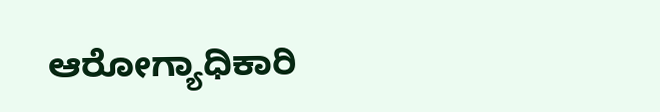ಆರೋಗ್ಯಾಧಿಕಾರಿ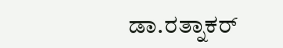ಡಾ.ರತ್ನಾಕರ್‌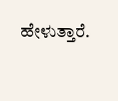ಹೇಳುತ್ತಾರೆ.